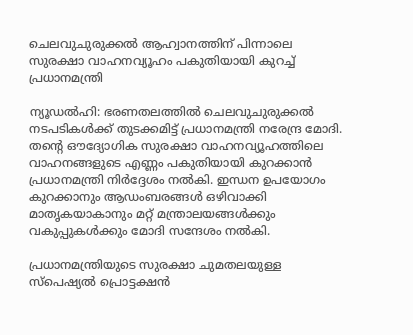ചെലവുചുരുക്കൽ ആഹ്വാനത്തിന് പിന്നാലെ സുരക്ഷാ വാഹനവ്യൂഹം പകുതിയായി കുറച്ച് പ്രധാനമന്ത്രി

ന്യൂഡൽഹി: ഭരണതലത്തിൽ ചെലവുചുരുക്കൽ നടപടികൾക്ക് തുടക്കമിട്ട് പ്രധാനമന്ത്രി നരേന്ദ്ര മോദി. തന്റെ ഔദ്യോഗിക സുരക്ഷാ വാഹനവ്യൂഹത്തിലെ വാഹനങ്ങളുടെ എണ്ണം പകുതിയായി കുറക്കാൻ പ്രധാനമന്ത്രി നിർദ്ദേശം നൽകി. ഇന്ധന ഉപയോഗം കുറക്കാനും ആഡംബരങ്ങൾ ഒഴിവാക്കി മാതൃകയാകാനും മറ്റ് മന്ത്രാലയങ്ങൾക്കും വകുപ്പുകൾക്കും മോദി സന്ദേശം നൽകി.

പ്രധാനമന്ത്രിയുടെ സുരക്ഷാ ചുമതലയുള്ള സ്പെഷ്യൽ പ്രൊട്ടക്ഷൻ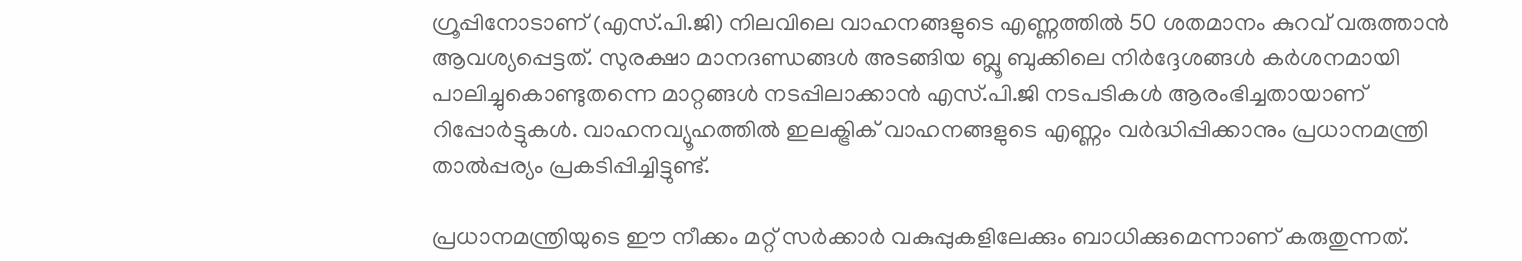ഗ്രൂപ്പിനോടാണ് (എസ്.പി.ജി) നിലവിലെ വാഹനങ്ങളുടെ എണ്ണത്തിൽ 50 ശതമാനം കുറവ് വരുത്താൻ ആവശ്യപ്പെട്ടത്. സുരക്ഷാ മാനദണ്ഡങ്ങൾ അടങ്ങിയ ബ്ലൂ ബുക്കിലെ നിർദ്ദേശങ്ങൾ കർശനമായി പാലിച്ചുകൊണ്ടുതന്നെ മാറ്റങ്ങൾ നടപ്പിലാക്കാൻ എസ്.പി.ജി നടപടികൾ ആരംഭിച്ചതായാണ് റിപ്പോർട്ടുകൾ. വാഹനവ്യൂഹത്തിൽ ഇലക്ട്രിക് വാഹനങ്ങളുടെ എണ്ണം വർദ്ധിപ്പിക്കാനും പ്രധാനമന്ത്രി താൽപ്പര്യം പ്രകടിപ്പിച്ചിട്ടുണ്ട്.

പ്രധാനമന്ത്രിയുടെ ഈ നീക്കം മറ്റ് സർക്കാർ വകുപ്പുകളിലേക്കും ബാധിക്കുമെന്നാണ് കരുതുന്നത്.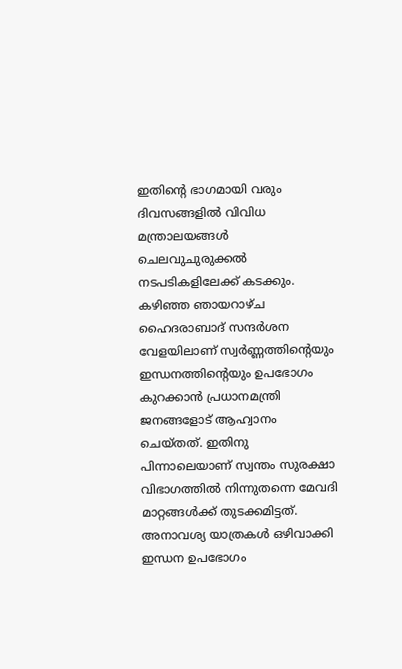ഇതിന്റെ ഭാഗമായി വരും ദിവസങ്ങളിൽ വിവിധ മന്ത്രാലയങ്ങൾ ചെലവുചുരുക്കൽ നടപടികളിലേക്ക് കടക്കും. കഴിഞ്ഞ ഞായറാഴ്ച ഹൈദരാബാദ് സന്ദർശന വേളയിലാണ് സ്വർണ്ണത്തിന്റെയും ഇന്ധനത്തിന്റെയും ഉപഭോഗം കുറക്കാൻ പ്രധാനമന്ത്രി ജനങ്ങളോട് ആഹ്വാനം ചെയ്തത്. ഇതിനു പിന്നാലെയാണ് സ്വന്തം സുരക്ഷാ വിഭാഗത്തിൽ നിന്നുതന്നെ മേവദി മാറ്റങ്ങൾക്ക് തുടക്കമിട്ടത്. അനാവശ്യ യാത്രകൾ ഒഴിവാക്കി ഇന്ധന ഉപഭോഗം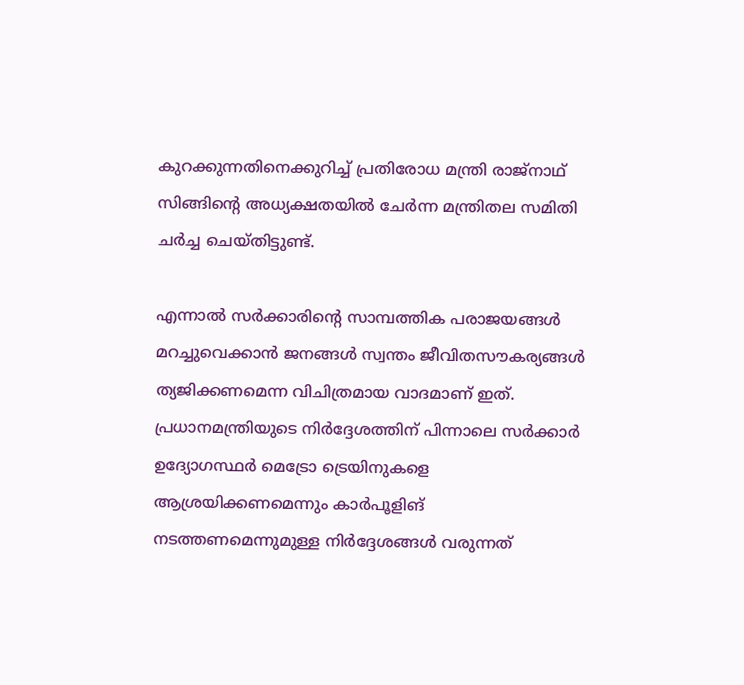കുറക്കുന്നതിനെക്കുറിച്ച് പ്രതിരോധ മന്ത്രി രാജ്‌നാഥ് സിങ്ങിന്റെ അധ്യക്ഷതയിൽ ചേർന്ന മന്ത്രിതല സമിതി ചർച്ച ചെയ്തിട്ടുണ്ട്.

എന്നാൽ സർക്കാരിന്റെ സാമ്പത്തിക പരാജയങ്ങൾ മറച്ചുവെക്കാൻ ജനങ്ങൾ സ്വന്തം ജീവിതസൗകര്യങ്ങൾ ത്യജിക്കണമെന്ന വിചിത്രമായ വാദമാണ് ഇത്. പ്രധാനമന്ത്രിയുടെ നിർദ്ദേശത്തിന് പിന്നാലെ സർക്കാർ ഉദ്യോഗസ്ഥർ മെട്രോ ട്രെയിനുകളെ ആശ്രയിക്കണമെന്നും കാർപൂളിങ് നടത്തണമെന്നുമുള്ള നിർദ്ദേശങ്ങൾ വരുന്നത്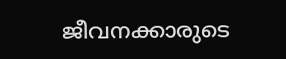ജീവനക്കാരുടെ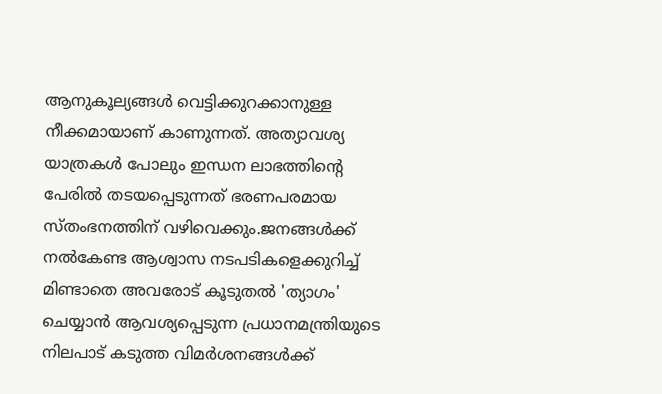ആനുകൂല്യങ്ങൾ വെട്ടിക്കുറക്കാനുള്ള നീക്കമായാണ് കാണുന്നത്. അത്യാവശ്യ യാത്രകൾ പോലും ഇന്ധന ലാഭത്തിന്റെ പേരിൽ തടയപ്പെടുന്നത് ഭരണപരമായ സ്തംഭനത്തിന് വഴിവെക്കും.ജനങ്ങൾക്ക് നൽകേണ്ട ആശ്വാസ നടപടികളെക്കുറിച്ച് മിണ്ടാതെ അവരോട് കൂടുതൽ 'ത്യാഗം' ചെയ്യാൻ ആവശ്യപ്പെടുന്ന പ്രധാനമന്ത്രിയുടെ നിലപാട് കടുത്ത വിമർശനങ്ങൾക്ക്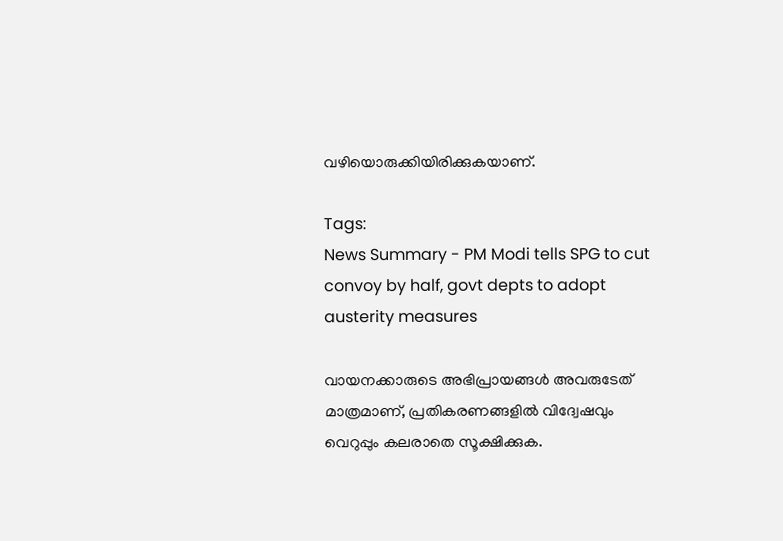വഴിയൊരുക്കിയിരിക്കുകയാണ്.

Tags:
News Summary - PM Modi tells SPG to cut convoy by half, govt depts to adopt austerity measures

വായനക്കാരുടെ അഭിപ്രായങ്ങള്‍ അവരുടേത് മാത്രമാണ്, പ്രതികരണങ്ങളിൽ വിദ്വേഷവും വെറുപ്പും കലരാതെ സൂക്ഷിക്കുക.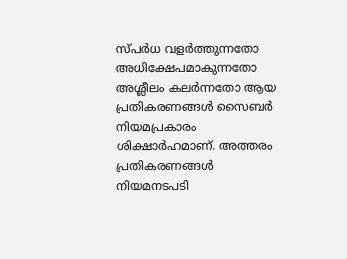സ്പർധ വളർത്തുന്നതോ അധിക്ഷേപമാകുന്നതോ അശ്ലീലം കലർന്നതോ ആയ പ്രതികരണങ്ങൾ സൈബർ നിയമപ്രകാരം ശിക്ഷാർഹമാണ്. അത്തരം പ്രതികരണങ്ങൾ നിയമനടപടി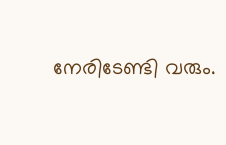നേരിടേണ്ടി വരും.